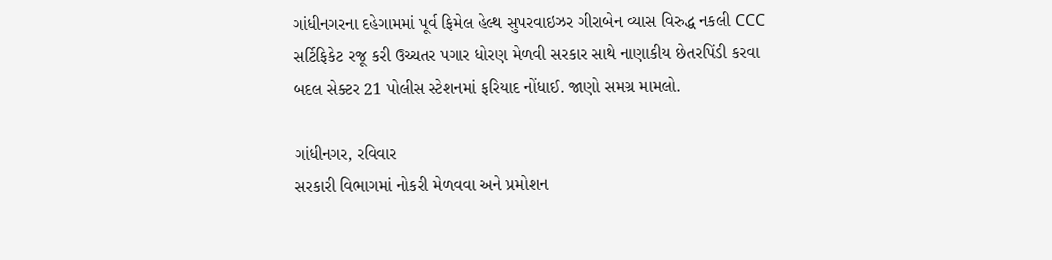ગાંધીનગરના દહેગામમાં પૂર્વ ફિમેલ હેલ્થ સુપરવાઇઝર ગીરાબેન વ્યાસ વિરુદ્ધ નકલી CCC સર્ટિફિકેટ રજૂ કરી ઉચ્ચતર પગાર ધોરણ મેળવી સરકાર સાથે નાણાકીય છેતરપિંડી કરવા બદલ સેક્ટર 21 પોલીસ સ્ટેશનમાં ફરિયાદ નોંધાઈ. જાણો સમગ્ર મામલો.

ગાંધીનગર, રવિવાર
સરકારી વિભાગમાં નોકરી મેળવવા અને પ્રમોશન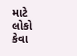માટે લોકો કેવા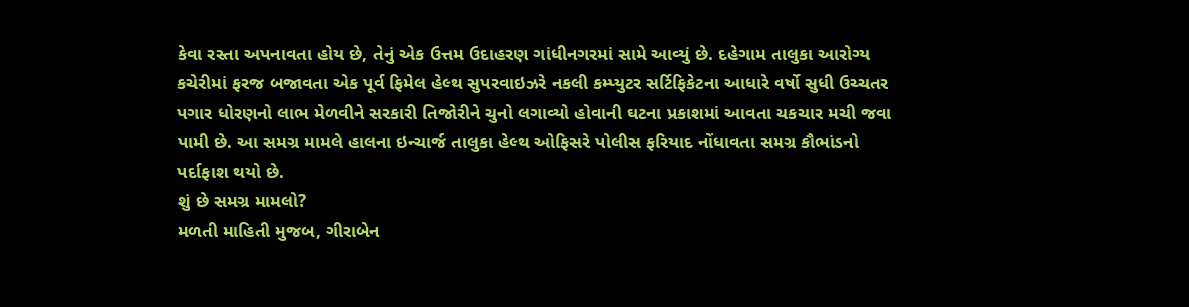કેવા રસ્તા અપનાવતા હોય છે, તેનું એક ઉત્તમ ઉદાહરણ ગાંધીનગરમાં સામે આવ્યું છે. દહેગામ તાલુકા આરોગ્ય કચેરીમાં ફરજ બજાવતા એક પૂર્વ ફિમેલ હેલ્થ સુપરવાઇઝરે નકલી કમ્પ્યુટર સર્ટિફિકેટના આધારે વર્ષો સુધી ઉચ્ચતર પગાર ધોરણનો લાભ મેળવીને સરકારી તિજોરીને ચુનો લગાવ્યો હોવાની ઘટના પ્રકાશમાં આવતા ચકચાર મચી જવા પામી છે. આ સમગ્ર મામલે હાલના ઇન્ચાર્જ તાલુકા હેલ્થ ઓફિસરે પોલીસ ફરિયાદ નોંધાવતા સમગ્ર કૌભાંડનો પર્દાફાશ થયો છે.
શું છે સમગ્ર મામલો?
મળતી માહિતી મુજબ, ગીરાબેન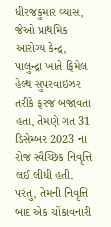ધીરજકુમાર વ્યાસ, જેઓ પ્રાથમિક આરોગ્ય કેન્દ્ર, પાલુન્દ્રા ખાતે ફિમેલ હેલ્થ સુપરવાઇઝર તરીકે ફરજ બજાવતા હતા, તેમણે ગત 31 ડિસેમ્બર 2023 ના રોજ સ્વૈચ્છિક નિવૃત્તિ લઈ લીધી હતી. પરંતુ, તેમની નિવૃત્તિ બાદ એક ચોંકાવનારી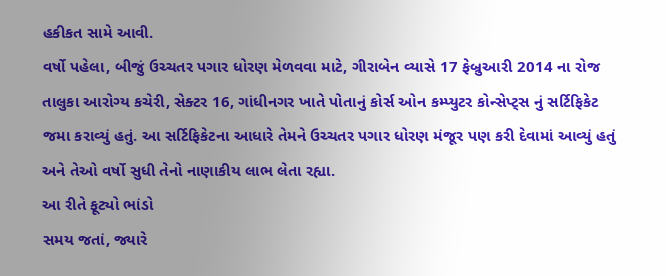હકીકત સામે આવી.
વર્ષો પહેલા, બીજું ઉચ્ચતર પગાર ધોરણ મેળવવા માટે, ગીરાબેન વ્યાસે 17 ફેબ્રુઆરી 2014 ના રોજ તાલુકા આરોગ્ય કચેરી, સેક્ટર 16, ગાંધીનગર ખાતે પોતાનું કોર્સ ઓન કમ્પ્યુટર કોન્સેપ્ટ્સ નું સર્ટિફિકેટ જમા કરાવ્યું હતું. આ સર્ટિફિકેટના આધારે તેમને ઉચ્ચતર પગાર ધોરણ મંજૂર પણ કરી દેવામાં આવ્યું હતું અને તેઓ વર્ષો સુધી તેનો નાણાકીય લાભ લેતા રહ્યા.
આ રીતે ફૂટ્યો ભાંડો
સમય જતાં, જ્યારે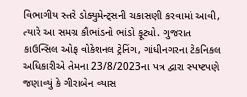વિભાગીય સ્તરે ડોક્યુમેન્ટ્સની ચકાસણી કરવામાં આવી, ત્યારે આ સમગ્ર કૌભાંડનો ભાંડો ફૂટ્યો. ગુજરાત કાઉન્સિલ ઓફ વોકેશનલ ટ્રેનિંગ, ગાંધીનગરના ટેકનિકલ અધિકારીએ તેમના 23/8/2023ના પત્ર દ્વારા સ્પષ્ટપણે જણાવ્યું કે ગીરાબેન વ્યાસ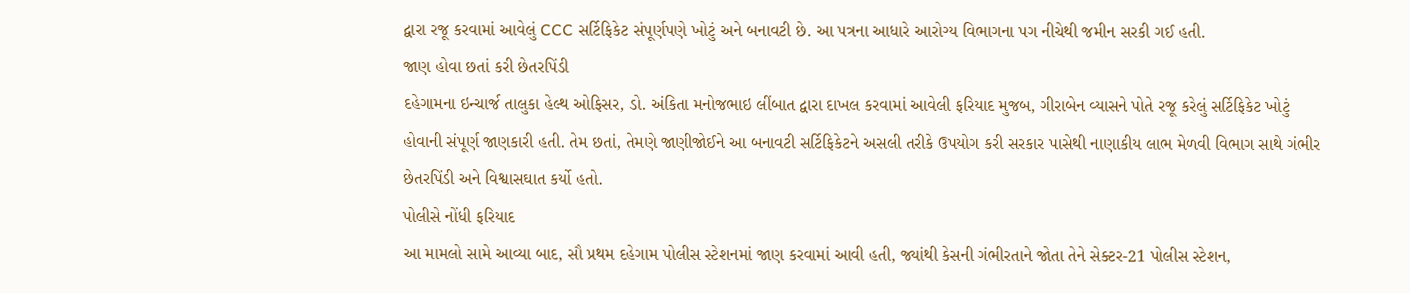દ્વારા રજૂ કરવામાં આવેલું CCC સર્ટિફિકેટ સંપૂર્ણપણે ખોટું અને બનાવટી છે. આ પત્રના આધારે આરોગ્ય વિભાગના પગ નીચેથી જમીન સરકી ગઈ હતી.
જાણ હોવા છતાં કરી છેતરપિંડી
દહેગામના ઇન્ચાર્જ તાલુકા હેલ્થ ઓફિસર, ડો. અંકિતા મનોજભાઇ લીંબાત દ્વારા દાખલ કરવામાં આવેલી ફરિયાદ મુજબ, ગીરાબેન વ્યાસને પોતે રજૂ કરેલું સર્ટિફિકેટ ખોટું હોવાની સંપૂર્ણ જાણકારી હતી. તેમ છતાં, તેમણે જાણીજોઈને આ બનાવટી સર્ટિફિકેટને અસલી તરીકે ઉપયોગ કરી સરકાર પાસેથી નાણાકીય લાભ મેળવી વિભાગ સાથે ગંભીર છેતરપિંડી અને વિશ્વાસઘાત કર્યો હતો.
પોલીસે નોંધી ફરિયાદ
આ મામલો સામે આવ્યા બાદ, સૌ પ્રથમ દહેગામ પોલીસ સ્ટેશનમાં જાણ કરવામાં આવી હતી, જ્યાંથી કેસની ગંભીરતાને જોતા તેને સેક્ટર-21 પોલીસ સ્ટેશન,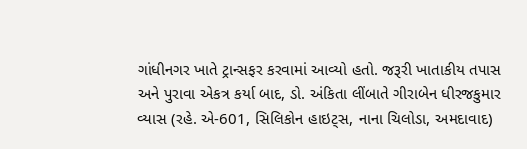ગાંધીનગર ખાતે ટ્રાન્સફર કરવામાં આવ્યો હતો. જરૂરી ખાતાકીય તપાસ અને પુરાવા એકત્ર કર્યા બાદ, ડો. અંકિતા લીંબાતે ગીરાબેન ધીરજકુમાર વ્યાસ (રહે. એ-601, સિલિકોન હાઇટ્સ, નાના ચિલોડા, અમદાવાદ)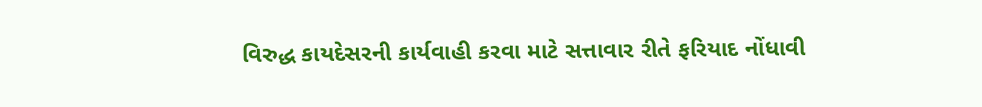વિરુદ્ધ કાયદેસરની કાર્યવાહી કરવા માટે સત્તાવાર રીતે ફરિયાદ નોંધાવી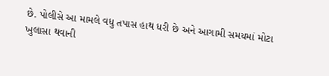છે. પોલીસે આ મામલે વધુ તપાસ હાથ ધરી છે અને આગામી સમયમાં મોટા ખુલાસા થવાની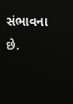સંભાવના છે.